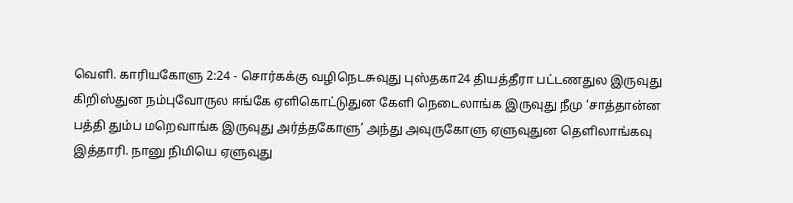வெளி. காரியகோளு 2:24 - சொர்கக்கு வழிநெடசுவுது புஸ்தகா24 தியத்தீரா பட்டணதுல இருவுது கிறிஸ்துன நம்புவோருல ஈங்கே ஏளிகொட்டுதுன கேளி நெடைலாங்க இருவுது நீமு ‘சாத்தான்ன பத்தி தும்ப மறெவாங்க இருவுது அர்த்தகோளு’ அந்து அவுருகோளு ஏளுவுதுன தெளிலாங்கவு இத்தாரி. நானு நிமியெ ஏளுவுது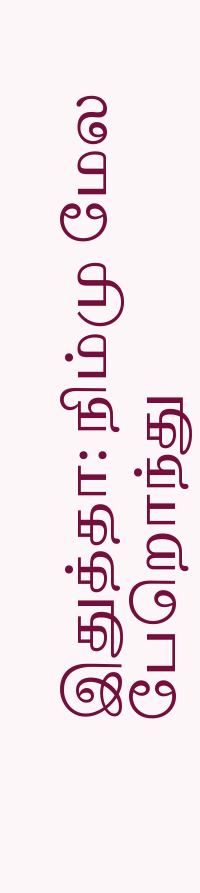இதுத்தா: நிம்மு மேல பேறொந்து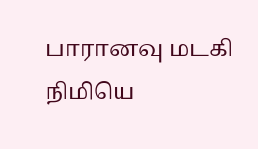பாரானவு மடகி நிமியெ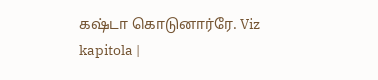கஷ்டா கொடுனார்ரே. Viz kapitola |